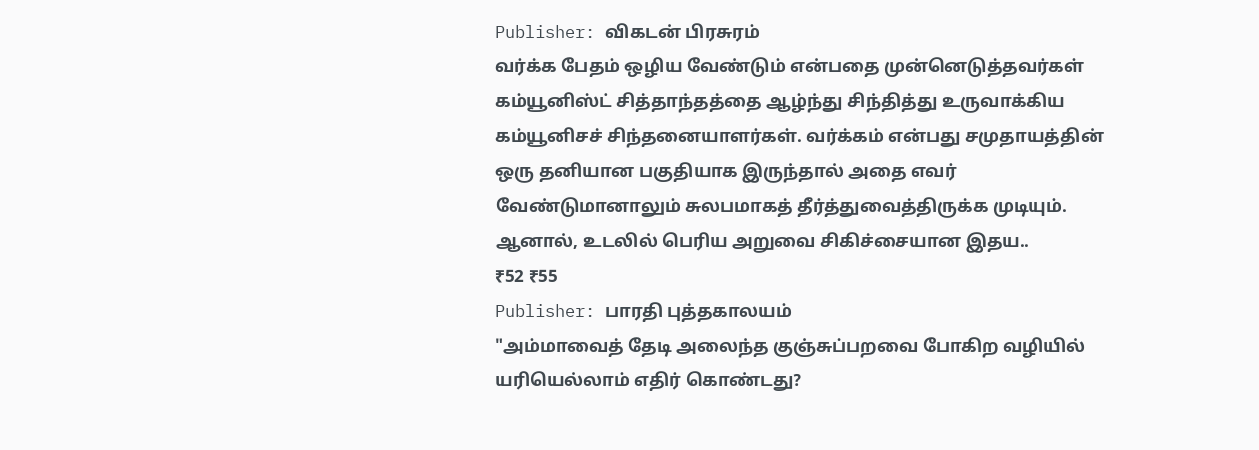Publisher: விகடன் பிரசுரம்
வர்க்க பேதம் ஒழிய வேண்டும் என்பதை முன்னெடுத்தவர்கள் கம்யூனிஸ்ட் சித்தாந்தத்தை ஆழ்ந்து சிந்தித்து உருவாக்கிய கம்யூனிசச் சிந்தனையாளர்கள். வர்க்கம் என்பது சமுதாயத்தின் ஒரு தனியான பகுதியாக இருந்தால் அதை எவர் வேண்டுமானாலும் சுலபமாகத் தீர்த்துவைத்திருக்க முடியும். ஆனால், உடலில் பெரிய அறுவை சிகிச்சையான இதய..
₹52 ₹55
Publisher: பாரதி புத்தகாலயம்
"அம்மாவைத் தேடி அலைந்த குஞ்சுப்பறவை போகிற வழியில் யரியெல்லாம் எதிர் கொண்டது?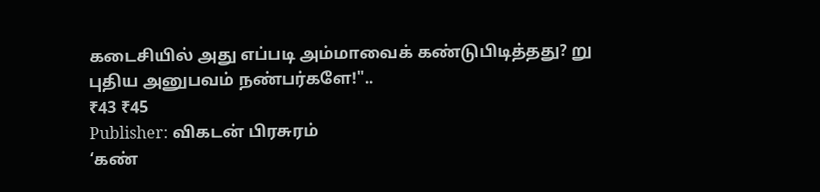கடைசியில் அது எப்படி அம்மாவைக் கண்டுபிடித்தது? று புதிய அனுபவம் நண்பர்களே!"..
₹43 ₹45
Publisher: விகடன் பிரசுரம்
‘கண்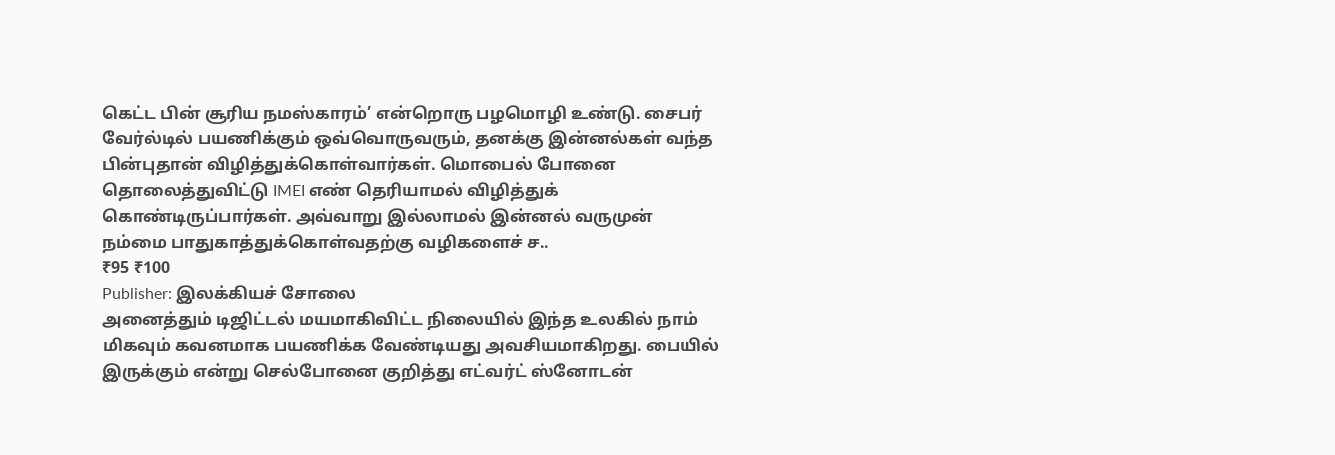கெட்ட பின் சூரிய நமஸ்காரம்’ என்றொரு பழமொழி உண்டு. சைபர் வேர்ல்டில் பயணிக்கும் ஒவ்வொருவரும், தனக்கு இன்னல்கள் வந்த பின்புதான் விழித்துக்கொள்வார்கள். மொபைல் போனை தொலைத்துவிட்டு IMEI எண் தெரியாமல் விழித்துக் கொண்டிருப்பார்கள். அவ்வாறு இல்லாமல் இன்னல் வருமுன் நம்மை பாதுகாத்துக்கொள்வதற்கு வழிகளைச் ச..
₹95 ₹100
Publisher: இலக்கியச் சோலை
அனைத்தும் டிஜிட்டல் மயமாகிவிட்ட நிலையில் இந்த உலகில் நாம் மிகவும் கவனமாக பயணிக்க வேண்டியது அவசியமாகிறது. பையில் இருக்கும் என்று செல்போனை குறித்து எட்வர்ட் ஸ்னோடன்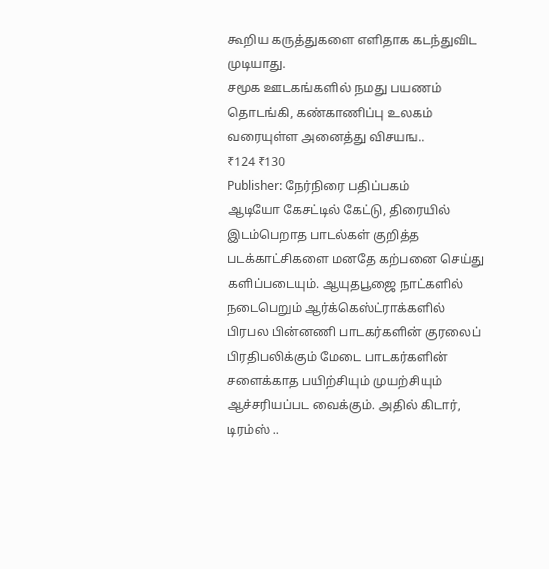கூறிய கருத்துகளை எளிதாக கடந்துவிட முடியாது.
சமூக ஊடகங்களில் நமது பயணம் தொடங்கி, கண்காணிப்பு உலகம் வரையுள்ள அனைத்து விசயங..
₹124 ₹130
Publisher: நேர்நிரை பதிப்பகம்
ஆடியோ கேசட்டில் கேட்டு, திரையில் இடம்பெறாத பாடல்கள் குறித்த படக்காட்சிகளை மனதே கற்பனை செய்து களிப்படையும். ஆயுதபூஜை நாட்களில் நடைபெறும் ஆர்க்கெஸ்ட்ராக்களில் பிரபல பின்னணி பாடகர்களின் குரலைப் பிரதிபலிக்கும் மேடை பாடகர்களின் சளைக்காத பயிற்சியும் முயற்சியும் ஆச்சரியப்பட வைக்கும். அதில் கிடார், டிரம்ஸ் ..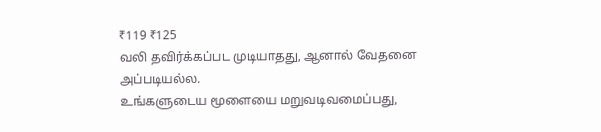₹119 ₹125
வலி தவிர்க்கப்பட முடியாதது, ஆனால் வேதனை அப்படியல்ல.
உங்களுடைய மூளையை மறுவடிவமைப்பது,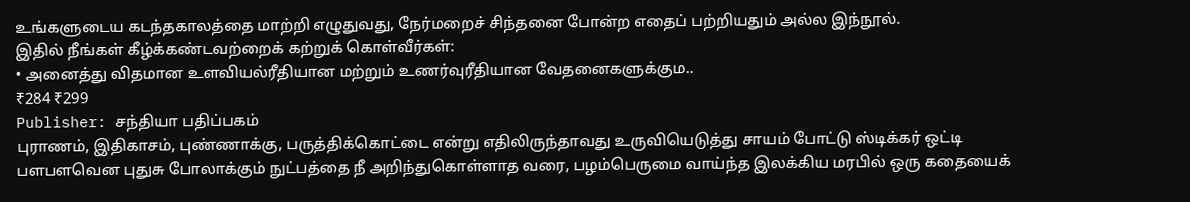உங்களுடைய கடந்தகாலத்தை மாற்றி எழுதுவது, நேர்மறைச் சிந்தனை போன்ற எதைப் பற்றியதும் அல்ல இந்நூல்.
இதில் நீங்கள் கீழ்க்கண்டவற்றைக் கற்றுக் கொள்வீர்கள்:
• அனைத்து விதமான உளவியல்ரீதியான மற்றும் உணர்வுரீதியான வேதனைகளுக்கும..
₹284 ₹299
Publisher: சந்தியா பதிப்பகம்
புராணம், இதிகாசம், புண்ணாக்கு, பருத்திக்கொட்டை என்று எதிலிருந்தாவது உருவியெடுத்து சாயம் போட்டு ஸ்டிக்கர் ஒட்டி பளபளவென புதுசு போலாக்கும் நுட்பத்தை நீ அறிந்துகொள்ளாத வரை, பழம்பெருமை வாய்ந்த இலக்கிய மரபில் ஒரு கதையைக்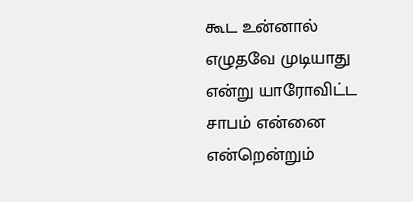கூட உன்னால் எழுதவே முடியாது என்று யாரோவிட்ட சாபம் என்னை என்றென்றும்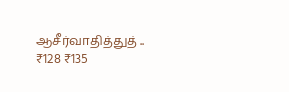ஆசீர்வாதித்துத் ..
₹128 ₹135